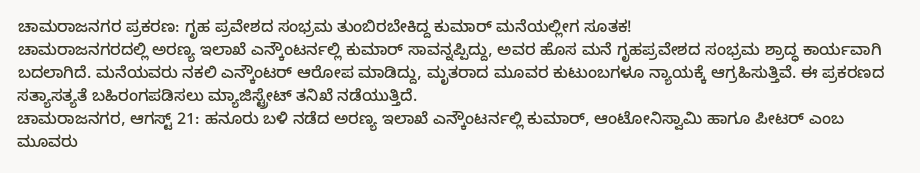ಚಾಮರಾಜನಗರ ಪ್ರಕರಣ: ಗೃಹ ಪ್ರವೇಶದ ಸಂಭ್ರಮ ತುಂಬಿರಬೇಕಿದ್ದ ಕುಮಾರ್ ಮನೆಯಲ್ಲೀಗ ಸೂತಕ!
ಚಾಮರಾಜನಗರದಲ್ಲಿ ಅರಣ್ಯ ಇಲಾಖೆ ಎನ್ಕೌಂಟರ್ನಲ್ಲಿ ಕುಮಾರ್ ಸಾವನ್ನಪ್ಪಿದ್ದು, ಅವರ ಹೊಸ ಮನೆ ಗೃಹಪ್ರವೇಶದ ಸಂಭ್ರಮ ಶ್ರಾದ್ಧ ಕಾರ್ಯವಾಗಿ ಬದಲಾಗಿದೆ. ಮನೆಯವರು ನಕಲಿ ಎನ್ಕೌಂಟರ್ ಆರೋಪ ಮಾಡಿದ್ದು, ಮೃತರಾದ ಮೂವರ ಕುಟುಂಬಗಳೂ ನ್ಯಾಯಕ್ಕೆ ಆಗ್ರಹಿಸುತ್ತಿವೆ. ಈ ಪ್ರಕರಣದ ಸತ್ಯಾಸತ್ಯತೆ ಬಹಿರಂಗಪಡಿಸಲು ಮ್ಯಾಜಿಸ್ಟ್ರೇಟ್ ತನಿಖೆ ನಡೆಯುತ್ತಿದೆ.
ಚಾಮರಾಜನಗರ, ಆಗಸ್ಟ್ 21: ಹನೂರು ಬಳಿ ನಡೆದ ಅರಣ್ಯ ಇಲಾಖೆ ಎನ್ಕೌಂಟರ್ನಲ್ಲಿ ಕುಮಾರ್, ಆಂಟೋನಿಸ್ವಾಮಿ ಹಾಗೂ ಪೀಟರ್ ಎಂಬ ಮೂವರು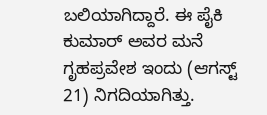ಬಲಿಯಾಗಿದ್ದಾರೆ. ಈ ಪೈಕಿ ಕುಮಾರ್ ಅವರ ಮನೆ ಗೃಹಪ್ರವೇಶ ಇಂದು (ಆಗಸ್ಟ್ 21) ನಿಗದಿಯಾಗಿತ್ತು.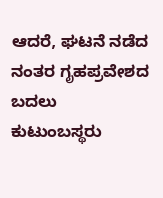ಆದರೆ, ಘಟನೆ ನಡೆದ ನಂತರ ಗೃಹಪ್ರವೇಶದ ಬದಲು ಕುಟುಂಬಸ್ಥರು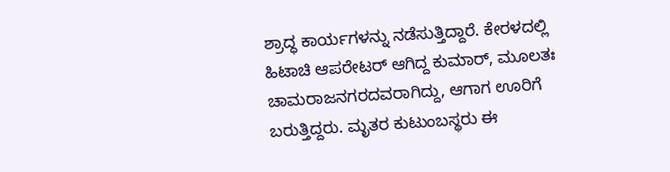ಶ್ರಾದ್ಧ ಕಾರ್ಯಗಳನ್ನು ನಡೆಸುತ್ತಿದ್ದಾರೆ. ಕೇರಳದಲ್ಲಿ ಹಿಟಾಚಿ ಆಪರೇಟರ್ ಆಗಿದ್ದ ಕುಮಾರ್, ಮೂಲತಃ ಚಾಮರಾಜನಗರದವರಾಗಿದ್ದು, ಆಗಾಗ ಊರಿಗೆ ಬರುತ್ತಿದ್ದರು. ಮೃತರ ಕುಟುಂಬಸ್ಥರು ಈ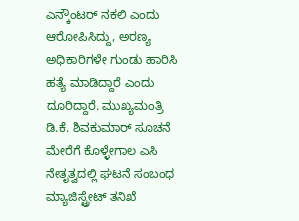ಎನ್ಕೌಂಟರ್ ನಕಲಿ ಎಂದು ಆರೋಪಿಸಿದ್ದು, ಅರಣ್ಯ ಅಧಿಕಾರಿಗಳೇ ಗುಂಡು ಹಾರಿಸಿ ಹತ್ಯೆ ಮಾಡಿದ್ದಾರೆ ಎಂದು ದೂರಿದ್ದಾರೆ. ಮುಖ್ಯಮಂತ್ರಿ ಡಿ.ಕೆ. ಶಿವಕುಮಾರ್ ಸೂಚನೆ ಮೇರೆಗೆ ಕೊಳ್ಳೇಗಾಲ ಎಸಿ ನೇತೃತ್ವದಲ್ಲಿ ಘಟನೆ ಸಂಬಂಧ ಮ್ಯಾಜಿಸ್ಟ್ರೇಟ್ ತನಿಖೆ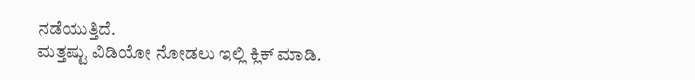ನಡೆಯುತ್ತಿದೆ.
ಮತ್ತಷ್ಟು ವಿಡಿಯೋ ನೋಡಲು ಇಲ್ಲಿ ಕ್ಲಿಕ್ ಮಾಡಿ.